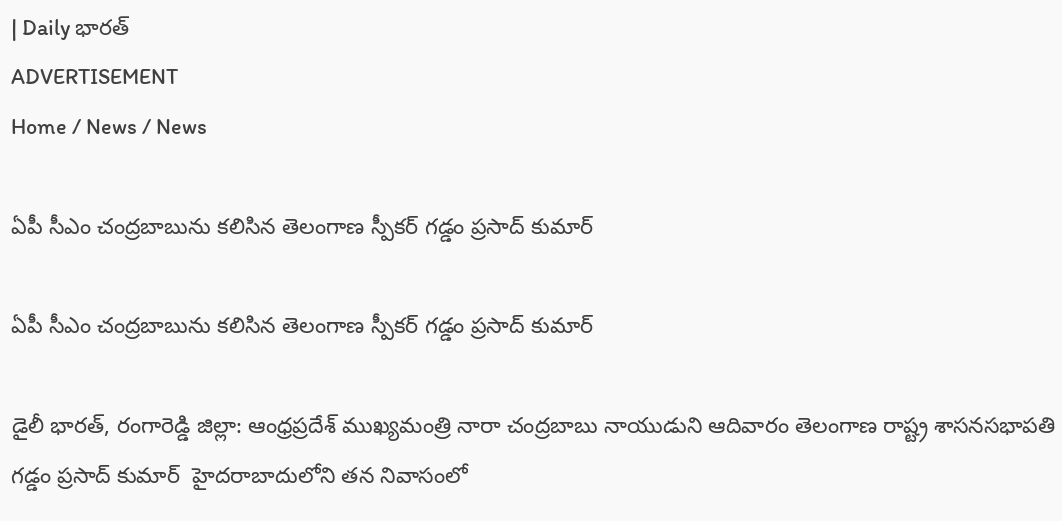| Daily భారత్
ADVERTISEMENT
Home / News / News

ఏపీ సీఎం చంద్రబాబును కలిసిన తెలంగాణ స్పీకర్ గడ్డం ప్రసాద్ కుమార్

ఏపీ సీఎం చంద్రబాబును కలిసిన తెలంగాణ స్పీకర్ గడ్డం ప్రసాద్ కుమార్

డైలీ భారత్, రంగారెడ్డి జిల్లా: ఆంధ్రప్రదేశ్ ముఖ్యమంత్రి నారా చంద్రబాబు నాయుడుని ఆదివారం తెలంగాణ రాష్ట్ర శాసనసభాపతి గడ్డం ప్రసాద్ కుమార్  హైదరాబాదులోని తన నివాసంలో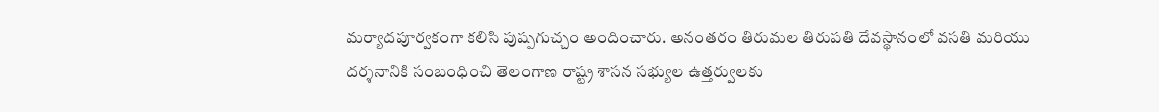మర్యాదపూర్వకంగా కలిసి పుష్పగుచ్చం అందించారు. అనంతరం తిరుమల తిరుపతి దేవస్థానంలో వసతి మరియు దర్శనానికి సంబంధించి తెలంగాణ రాష్ట్ర శాసన సభ్యుల ఉత్తర్వులకు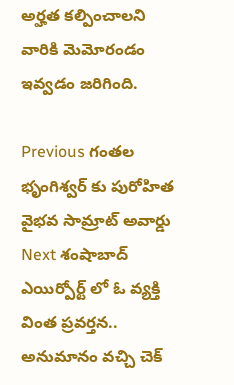అర్హత కల్పించాలని  వారికి మెమోరండం ఇవ్వడం జరిగింది.

Previous గంతల భృంగిశ్వర్ కు పురోహిత వైభవ సామ్రాట్ అవార్డు
Next శంషాబాద్ ఎయిర్పోర్ట్ లో ఓ వ్యక్తి వింత ప్రవర్తన.. అనుమానం వచ్చి చెక్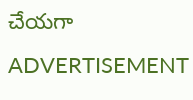చేయగా
ADVERTISEMENT